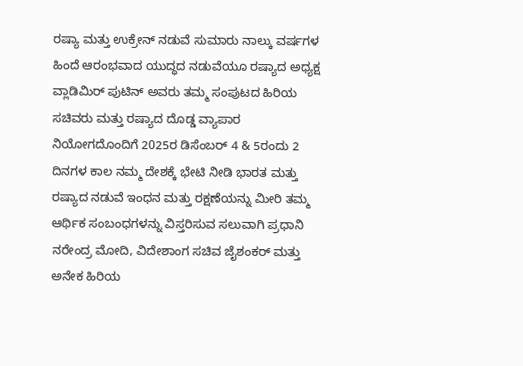ರಷ್ಯಾ ಮತ್ತು ಉಕ್ರೇನ್ ನಡುವೆ ಸುಮಾರು ನಾಲ್ಕು ವರ್ಷಗಳ ಹಿಂದೆ ಆರಂಭವಾದ ಯುದ್ಧದ ನಡುವೆಯೂ ರಷ್ಯಾದ ಅಧ್ಯಕ್ಷ ವ್ಲಾಡಿಮಿರ್ ಪುಟಿನ್ ಅವರು ತಮ್ಮ ಸಂಪುಟದ ಹಿರಿಯ ಸಚಿವರು ಮತ್ತು ರಷ್ಯಾದ ದೊಡ್ಡ ವ್ಯಾಪಾರ ನಿಯೋಗದೊಂದಿಗೆ 2025ರ ಡಿಸೆಂಬರ್ 4 & 5ರಂದು 2 ದಿನಗಳ ಕಾಲ ನಮ್ಮ ದೇಶಕ್ಕೆ ಭೇಟಿ ನೀಡಿ ಭಾರತ ಮತ್ತು ರಷ್ಯಾದ ನಡುವೆ ಇಂಧನ ಮತ್ತು ರಕ್ಷಣೆಯನ್ನು ಮೀರಿ ತಮ್ಮ ಆರ್ಥಿಕ ಸಂಬಂಧಗಳನ್ನು ವಿಸ್ತರಿಸುವ ಸಲುವಾಗಿ ಪ್ರಧಾನಿ ನರೇಂದ್ರ ಮೋದಿ, ವಿದೇಶಾಂಗ ಸಚಿವ ಜೈಶಂಕರ್ ಮತ್ತು ಅನೇಕ ಹಿರಿಯ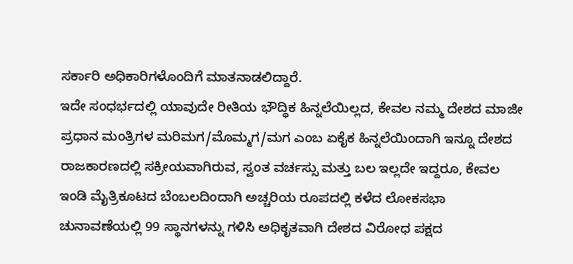ಸರ್ಕಾರಿ ಅಧಿಕಾರಿಗಳೊಂದಿಗೆ ಮಾತನಾಡಲಿದ್ದಾರೆ.
ಇದೇ ಸಂಧರ್ಭದಲ್ಲಿ ಯಾವುದೇ ರೀತಿಯ ಭೌದ್ಧಿಕ ಹಿನ್ನಲೆಯಿಲ್ಲದ, ಕೇವಲ ನಮ್ಮ ದೇಶದ ಮಾಜೀ ಪ್ರಧಾನ ಮಂತ್ರಿಗಳ ಮರಿಮಗ/ಮೊಮ್ಮಗ/ಮಗ ಎಂಬ ಏಕೈಕ ಹಿನ್ನಲೆಯಿಂದಾಗಿ ಇನ್ನೂ ದೇಶದ ರಾಜಕಾರಣದಲ್ಲಿ ಸಕ್ರೀಯವಾಗಿರುವ, ಸ್ವಂತ ವರ್ಚಸ್ಸು ಮತ್ತು ಬಲ ಇಲ್ಲದೇ ಇದ್ದರೂ, ಕೇವಲ ಇಂಡಿ ಮೈತ್ರಿಕೂಟದ ಬೆಂಬಲದಿಂದಾಗಿ ಅಚ್ಚರಿಯ ರೂಪದಲ್ಲಿ ಕಳೆದ ಲೋಕಸಭಾ ಚುನಾವಣೆಯಲ್ಲಿ 99 ಸ್ಥಾನಗಳನ್ನು ಗಳಿಸಿ ಅಧಿಕೃತವಾಗಿ ದೇಶದ ವಿರೋಧ ಪಕ್ಷದ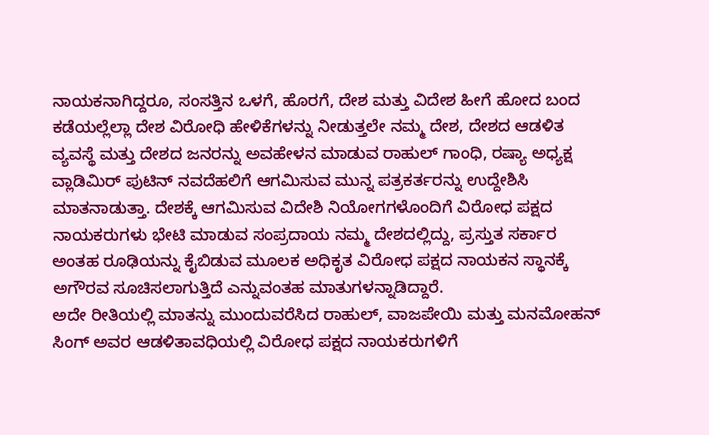ನಾಯಕನಾಗಿದ್ದರೂ, ಸಂಸತ್ತಿನ ಒಳಗೆ, ಹೊರಗೆ, ದೇಶ ಮತ್ತು ವಿದೇಶ ಹೀಗೆ ಹೋದ ಬಂದ ಕಡೆಯಲ್ಲೆಲ್ಲಾ ದೇಶ ವಿರೋಧಿ ಹೇಳಿಕೆಗಳನ್ನು ನೀಡುತ್ತಲೇ ನಮ್ಮ ದೇಶ, ದೇಶದ ಆಡಳಿತ ವ್ಯವಸ್ಥೆ ಮತ್ತು ದೇಶದ ಜನರನ್ನು ಅವಹೇಳನ ಮಾಡುವ ರಾಹುಲ್ ಗಾಂಧಿ, ರಷ್ಯಾ ಅಧ್ಯಕ್ಷ ವ್ಲಾಡಿಮಿರ್ ಪುಟಿನ್ ನವದೆಹಲಿಗೆ ಆಗಮಿಸುವ ಮುನ್ನ ಪತ್ರಕರ್ತರನ್ನು ಉದ್ದೇಶಿಸಿ ಮಾತನಾಡುತ್ತಾ. ದೇಶಕ್ಕೆ ಆಗಮಿಸುವ ವಿದೇಶಿ ನಿಯೋಗಗಳೊಂದಿಗೆ ವಿರೋಧ ಪಕ್ಷದ ನಾಯಕರುಗಳು ಭೇಟಿ ಮಾಡುವ ಸಂಪ್ರದಾಯ ನಮ್ಮ ದೇಶದಲ್ಲಿದ್ದು, ಪ್ರಸ್ತುತ ಸರ್ಕಾರ ಅಂತಹ ರೂಢಿಯನ್ನು ಕೈಬಿಡುವ ಮೂಲಕ ಅಧಿಕೃತ ವಿರೋಧ ಪಕ್ಷದ ನಾಯಕನ ಸ್ಥಾನಕ್ಕೆ ಅಗೌರವ ಸೂಚಿಸಲಾಗುತ್ತಿದೆ ಎನ್ನುವಂತಹ ಮಾತುಗಳನ್ನಾಡಿದ್ದಾರೆ.
ಅದೇ ರೀತಿಯಲ್ಲಿ ಮಾತನ್ನು ಮುಂದುವರೆಸಿದ ರಾಹುಲ್, ವಾಜಪೇಯಿ ಮತ್ತು ಮನಮೋಹನ್ ಸಿಂಗ್ ಅವರ ಆಡಳಿತಾವಧಿಯಲ್ಲಿ ವಿರೋಧ ಪಕ್ಷದ ನಾಯಕರುಗಳಿಗೆ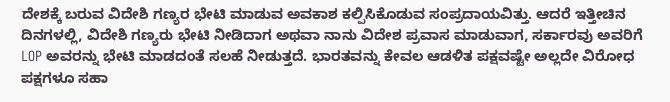ದೇಶಕ್ಕೆ ಬರುವ ವಿದೇಶಿ ಗಣ್ಯರ ಭೇಟಿ ಮಾಡುವ ಅವಕಾಶ ಕಲ್ಪಿಸಿಕೊಡುವ ಸಂಪ್ರದಾಯವಿತ್ತು. ಆದರೆ ಇತ್ತೀಚಿನ ದಿನಗಳಲ್ಲಿ, ವಿದೇಶಿ ಗಣ್ಯರು ಭೇಟಿ ನೀಡಿದಾಗ ಅಥವಾ ನಾನು ವಿದೇಶ ಪ್ರವಾಸ ಮಾಡುವಾಗ, ಸರ್ಕಾರವು ಅವರಿಗೆ LOP ಅವರನ್ನು ಭೇಟಿ ಮಾಡದಂತೆ ಸಲಹೆ ನೀಡುತ್ತದೆ. ಭಾರತವನ್ನು ಕೇವಲ ಆಡಳಿತ ಪಕ್ಷವಷ್ಟೇ ಅಲ್ಲದೇ ವಿರೋಧ ಪಕ್ಷಗಳೂ ಸಹಾ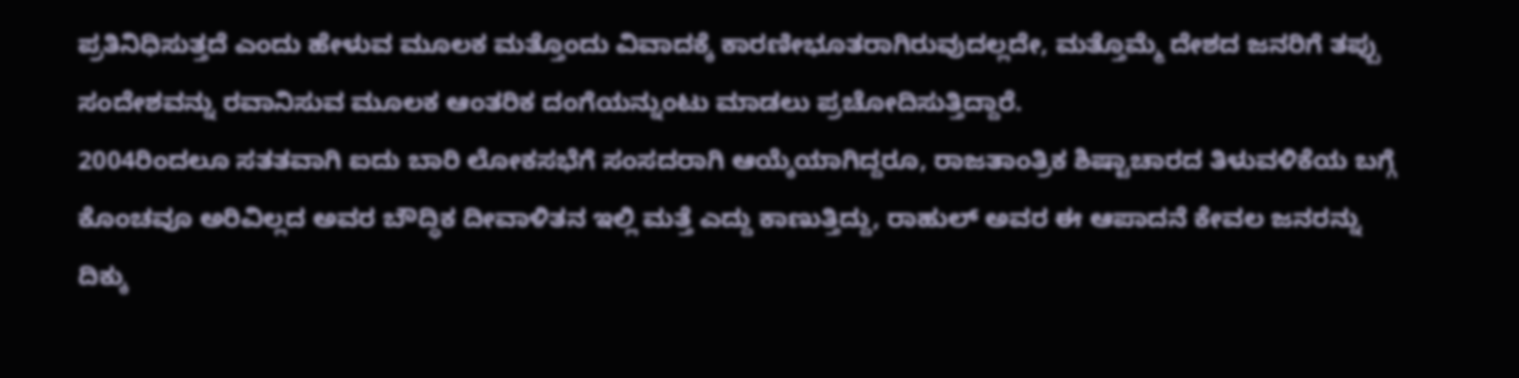ಪ್ರತಿನಿಧಿಸುತ್ತದೆ ಎಂದು ಹೇಳುವ ಮೂಲಕ ಮತ್ತೊಂದು ವಿವಾದಕ್ಕೆ ಕಾರಣೀಭೂತರಾಗಿರುವುದಲ್ಲದೇ, ಮತ್ತೊಮ್ಮೆ ದೇಶದ ಜನರಿಗೆ ತಪ್ಪು ಸಂದೇಶವನ್ನು ರವಾನಿಸುವ ಮೂಲಕ ಆಂತರಿಕ ದಂಗೆಯನ್ನುಂಟು ಮಾಡಲು ಪ್ರಚೋದಿಸುತ್ತಿದ್ದಾರೆ.
2004ರಿಂದಲೂ ಸತತವಾಗಿ ಐದು ಬಾರಿ ಲೋಕಸಭೆಗೆ ಸಂಸದರಾಗಿ ಆಯ್ಕೆಯಾಗಿದ್ದರೂ, ರಾಜತಾಂತ್ರಿಕ ಶಿಷ್ಟಾಚಾರದ ತಿಳುವಳಿಕೆಯ ಬಗ್ಗೆ ಕೊಂಚವೂ ಅರಿವಿಲ್ಲದ ಅವರ ಬೌದ್ಧಿಕ ದೀವಾಳಿತನ ಇಲ್ಲಿ ಮತ್ತೆ ಎದ್ದು ಕಾಣುತ್ತಿದ್ದು, ರಾಹುಲ್ ಅವರ ಈ ಆಪಾದನೆ ಕೇವಲ ಜನರನ್ನು ದಿಕ್ಕು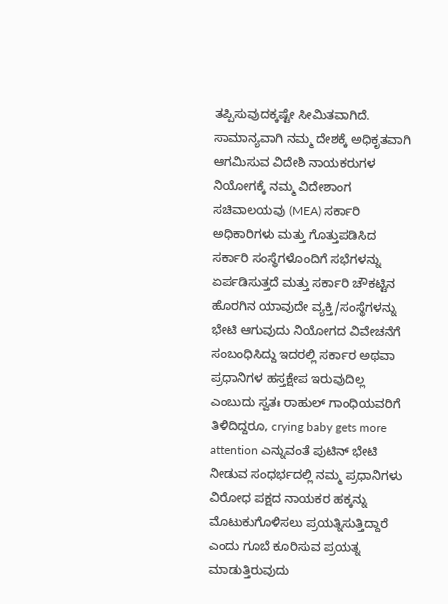ತಪ್ಪಿಸುವುದಕ್ಕಷ್ಟೇ ಸೀಮಿತವಾಗಿದೆ. ಸಾಮಾನ್ಯವಾಗಿ ನಮ್ಮ ದೇಶಕ್ಕೆ ಅಧಿಕೃತವಾಗಿ ಆಗಮಿಸುವ ವಿದೇಶಿ ನಾಯಕರುಗಳ ನಿಯೋಗಕ್ಕೆ ನಮ್ಮ ವಿದೇಶಾಂಗ ಸಚಿವಾಲಯವು (MEA) ಸರ್ಕಾರಿ ಅಧಿಕಾರಿಗಳು ಮತ್ತು ಗೊತ್ತುಪಡಿಸಿದ ಸರ್ಕಾರಿ ಸಂಸ್ಥೆಗಳೊಂದಿಗೆ ಸಭೆಗಳನ್ನು ಏರ್ಪಡಿಸುತ್ತದೆ ಮತ್ತು ಸರ್ಕಾರಿ ಚೌಕಟ್ಟಿನ ಹೊರಗಿನ ಯಾವುದೇ ವ್ಯಕ್ತಿ/ಸಂಸ್ಥೆಗಳನ್ನು ಭೇಟಿ ಆಗುವುದು ನಿಯೋಗದ ವಿವೇಚನೆಗೆ ಸಂಬಂಧಿಸಿದ್ದು ಇದರಲ್ಲಿ ಸರ್ಕಾರ ಅಥವಾ ಪ್ರಧಾನಿಗಳ ಹಸ್ತಕ್ಷೇಪ ಇರುವುದಿಲ್ಲ ಎಂಬುದು ಸ್ವತಃ ರಾಹುಲ್ ಗಾಂಧಿಯವರಿಗೆ ತಿಳಿದಿದ್ದರೂ, crying baby gets more attention ಎನ್ನುವಂತೆ ಪುಟಿನ್ ಭೇಟಿ ನೀಡುವ ಸಂಧರ್ಭದಲ್ಲಿ ನಮ್ಮ ಪ್ರಧಾನಿಗಳು ವಿರೋಧ ಪಕ್ಷದ ನಾಯಕರ ಹಕ್ಕನ್ನು ಮೊಟುಕುಗೊಳಿಸಲು ಪ್ರಯತ್ನಿಸುತ್ತಿದ್ದಾರೆ ಎಂದು ಗೂಬೆ ಕೂರಿಸುವ ಪ್ರಯತ್ನ ಮಾಡುತ್ತಿರುವುದು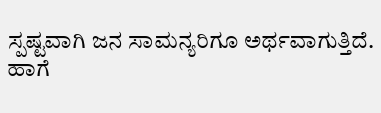ಸ್ಪಷ್ಟವಾಗಿ ಜನ ಸಾಮನ್ಯರಿಗೂ ಅರ್ಥವಾಗುತ್ತಿದೆ.
ಹಾಗೆ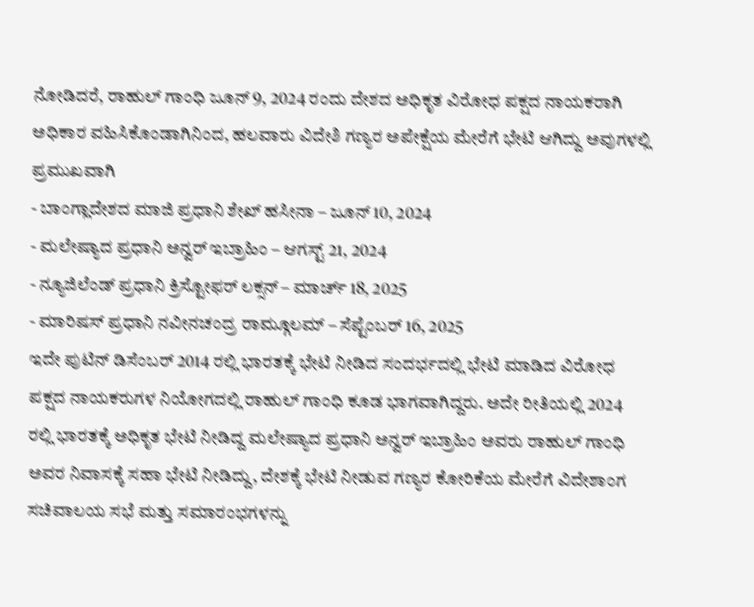ನೋಡಿದರೆ, ರಾಹುಲ್ ಗಾಂಧಿ ಜೂನ್ 9, 2024 ರಂದು ದೇಶದ ಅಧಿಕೃತ ವಿರೋಧ ಪಕ್ಷದ ನಾಯಕರಾಗಿ ಅಧಿಕಾರ ವಹಿಸಿಕೊಂಡಾಗಿನಿಂದ, ಹಲವಾರು ವಿದೇಶಿ ಗಣ್ಯರ ಅಪೇಕ್ಷೆಯ ಮೇರೆಗೆ ಭೇಟಿ ಆಗಿದ್ದು ಅವುಗಳಲ್ಲಿ ಪ್ರಮುಖವಾಗಿ
- ಬಾಂಗ್ಲಾದೇಶದ ಮಾಜಿ ಪ್ರಧಾನಿ ಶೇಖ್ ಹಸೀನಾ – ಜೂನ್ 10, 2024
- ಮಲೇಷ್ಯಾದ ಪ್ರಧಾನಿ ಅನ್ವರ್ ಇಬ್ರಾಹಿಂ – ಆಗಸ್ಟ್ 21, 2024
- ನ್ಯೂಜಿಲೆಂಡ್ ಪ್ರಧಾನಿ ಕ್ರಿಸ್ಟೋಫರ್ ಲಕ್ಸನ್ – ಮಾರ್ಚ್ 18, 2025
- ಮಾರಿಷಸ್ ಪ್ರಧಾನಿ ನವೀನಚಂದ್ರ ರಾಮ್ಗೂಲಮ್ – ಸೆಪ್ಟೆಂಬರ್ 16, 2025
ಇದೇ ಪುಟಿನ್ ಡಿಸೆಂಬರ್ 2014 ರಲ್ಲಿ ಭಾರತಕ್ಕೆ ಭೇಟಿ ನೀಡಿದ ಸಂದರ್ಭದಲ್ಲಿ ಭೇಟಿ ಮಾಡಿದ ವಿರೋಧ ಪಕ್ಷದ ನಾಯಕರುಗಳ ನಿಯೋಗದಲ್ಲಿ ರಾಹುಲ್ ಗಾಂಧಿ ಕೂಡ ಭಾಗವಾಗಿದ್ದರು. ಅದೇ ರೀತಿಯಲ್ಲಿ 2024 ರಲ್ಲಿ ಭಾರತಕ್ಕೆ ಅಧಿಕೃತ ಭೇಟಿ ನೀಡಿದ್ದ ಮಲೇಷ್ಯಾದ ಪ್ರಧಾನಿ ಅನ್ವರ್ ಇಬ್ರಾಹಿಂ ಅವರು ರಾಹುಲ್ ಗಾಂಧಿ ಅವರ ನಿವಾಸಕ್ಕೆ ಸಹಾ ಭೇಟಿ ನೀಡಿದ್ದು, ದೇಶಕ್ಕೆ ಭೇಟಿ ನೀಡುವ ಗಣ್ಯರ ಕೋರಿಕೆಯ ಮೇರೆಗೆ ವಿದೇಶಾಂಗ ಸಚಿವಾಲಯ ಸಭೆ ಮತ್ತು ಸಮಾರಂಭಗಳನ್ನು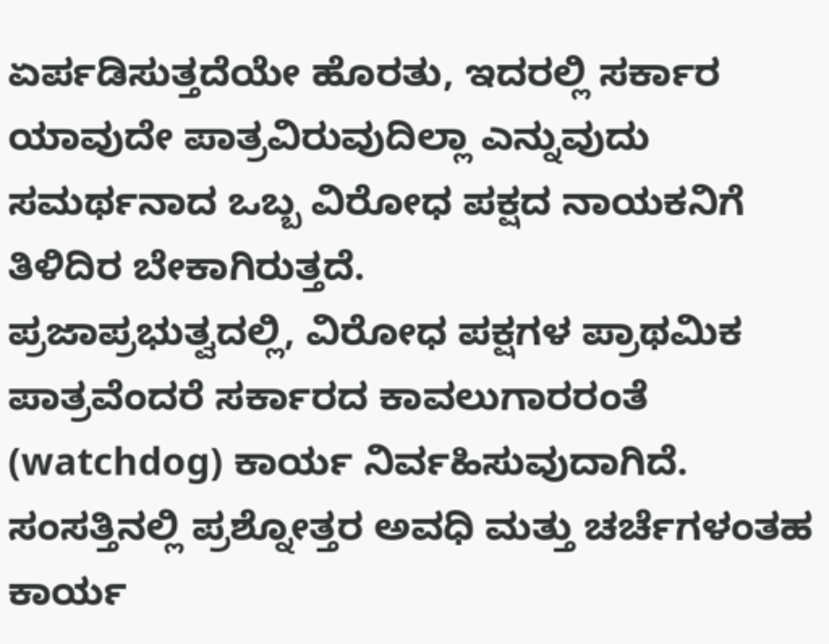ಏರ್ಪಡಿಸುತ್ತದೆಯೇ ಹೊರತು, ಇದರಲ್ಲಿ ಸರ್ಕಾರ ಯಾವುದೇ ಪಾತ್ರವಿರುವುದಿಲ್ಲಾ ಎನ್ನುವುದು ಸಮರ್ಥನಾದ ಒಬ್ಬ ವಿರೋಧ ಪಕ್ಷದ ನಾಯಕನಿಗೆ ತಿಳಿದಿರ ಬೇಕಾಗಿರುತ್ತದೆ.
ಪ್ರಜಾಪ್ರಭುತ್ವದಲ್ಲಿ, ವಿರೋಧ ಪಕ್ಷಗಳ ಪ್ರಾಥಮಿಕ ಪಾತ್ರವೆಂದರೆ ಸರ್ಕಾರದ ಕಾವಲುಗಾರರಂತೆ (watchdog) ಕಾರ್ಯ ನಿರ್ವಹಿಸುವುದಾಗಿದೆ. ಸಂಸತ್ತಿನಲ್ಲಿ ಪ್ರಶ್ನೋತ್ತರ ಅವಧಿ ಮತ್ತು ಚರ್ಚೆಗಳಂತಹ ಕಾರ್ಯ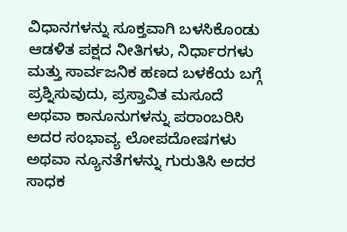ವಿಧಾನಗಳನ್ನು ಸೂಕ್ತವಾಗಿ ಬಳಸಿಕೊಂಡು ಆಡಳಿತ ಪಕ್ಷದ ನೀತಿಗಳು, ನಿರ್ಧಾರಗಳು ಮತ್ತು ಸಾರ್ವಜನಿಕ ಹಣದ ಬಳಕೆಯ ಬಗ್ಗೆ ಪ್ರಶ್ನಿಸುವುದು, ಪ್ರಸ್ತಾವಿತ ಮಸೂದೆ ಅಥವಾ ಕಾನೂನುಗಳನ್ನು ಪರಾಂಬರಿಸಿ ಅದರ ಸಂಭಾವ್ಯ ಲೋಪದೋಷಗಳು ಅಥವಾ ನ್ಯೂನತೆಗಳನ್ನು ಗುರುತಿಸಿ ಅದರ ಸಾಧಕ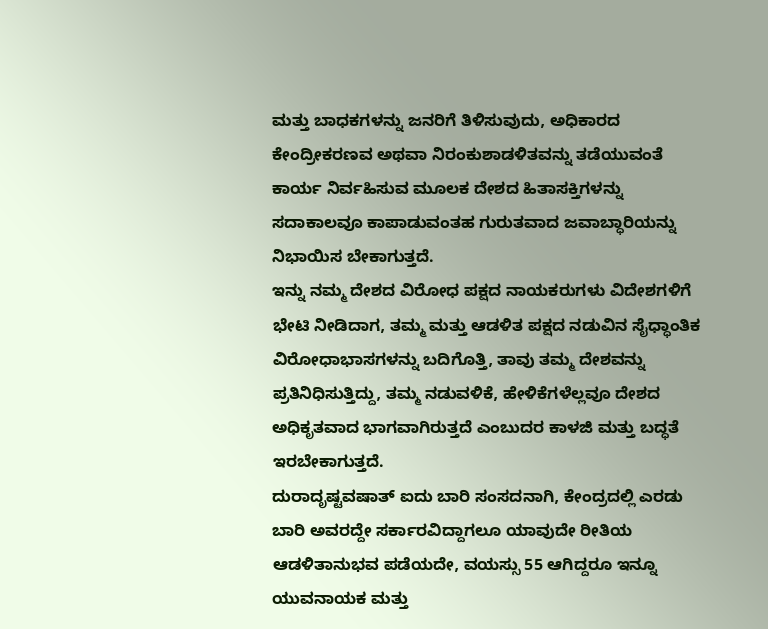ಮತ್ತು ಬಾಧಕಗಳನ್ನು ಜನರಿಗೆ ತಿಳಿಸುವುದು, ಅಧಿಕಾರದ ಕೇಂದ್ರೀಕರಣವ ಅಥವಾ ನಿರಂಕುಶಾಡಳಿತವನ್ನು ತಡೆಯುವಂತೆ ಕಾರ್ಯ ನಿರ್ವಹಿಸುವ ಮೂಲಕ ದೇಶದ ಹಿತಾಸಕ್ತಿಗಳನ್ನು ಸದಾಕಾಲವೂ ಕಾಪಾಡುವಂತಹ ಗುರುತವಾದ ಜವಾಬ್ಧಾರಿಯನ್ನು ನಿಭಾಯಿಸ ಬೇಕಾಗುತ್ತದೆ.
ಇನ್ನು ನಮ್ಮ ದೇಶದ ವಿರೋಧ ಪಕ್ಷದ ನಾಯಕರುಗಳು ವಿದೇಶಗಳಿಗೆ ಭೇಟಿ ನೀಡಿದಾಗ, ತಮ್ಮ ಮತ್ತು ಆಡಳಿತ ಪಕ್ಷದ ನಡುವಿನ ಸೈಧ್ಧಾಂತಿಕ ವಿರೋಧಾಭಾಸಗಳನ್ನು ಬದಿಗೊತ್ತಿ, ತಾವು ತಮ್ಮ ದೇಶವನ್ನು ಪ್ರತಿನಿಧಿಸುತ್ತಿದ್ದು, ತಮ್ಮ ನಡುವಳಿಕೆ, ಹೇಳಿಕೆಗಳೆಲ್ಲವೂ ದೇಶದ ಅಧಿಕೃತವಾದ ಭಾಗವಾಗಿರುತ್ತದೆ ಎಂಬುದರ ಕಾಳಜಿ ಮತ್ತು ಬದ್ಧತೆ ಇರಬೇಕಾಗುತ್ತದೆ.
ದುರಾದೃಷ್ಟವಷಾತ್ ಐದು ಬಾರಿ ಸಂಸದನಾಗಿ, ಕೇಂದ್ರದಲ್ಲಿ ಎರಡು ಬಾರಿ ಅವರದ್ದೇ ಸರ್ಕಾರವಿದ್ದಾಗಲೂ ಯಾವುದೇ ರೀತಿಯ ಆಡಳಿತಾನುಭವ ಪಡೆಯದೇ, ವಯಸ್ಸು 55 ಆಗಿದ್ದರೂ ಇನ್ನೂ ಯುವನಾಯಕ ಮತ್ತು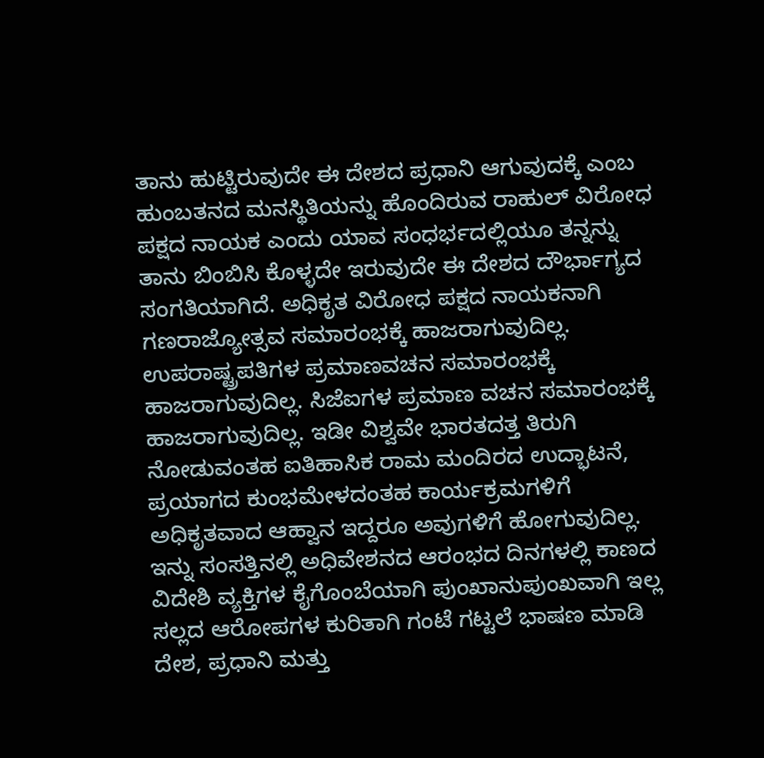ತಾನು ಹುಟ್ಟಿರುವುದೇ ಈ ದೇಶದ ಪ್ರಧಾನಿ ಆಗುವುದಕ್ಕೆ ಎಂಬ ಹುಂಬತನದ ಮನಸ್ಥಿತಿಯನ್ನು ಹೊಂದಿರುವ ರಾಹುಲ್ ವಿರೋಧ ಪಕ್ಷದ ನಾಯಕ ಎಂದು ಯಾವ ಸಂಧರ್ಭದಲ್ಲಿಯೂ ತನ್ನನ್ನು ತಾನು ಬಿಂಬಿಸಿ ಕೊಳ್ಳದೇ ಇರುವುದೇ ಈ ದೇಶದ ದೌರ್ಭಾಗ್ಯದ ಸಂಗತಿಯಾಗಿದೆ. ಅಧಿಕೃತ ವಿರೋಧ ಪಕ್ಷದ ನಾಯಕನಾಗಿ ಗಣರಾಜ್ಯೋತ್ಸವ ಸಮಾರಂಭಕ್ಕೆ ಹಾಜರಾಗುವುದಿಲ್ಲ. ಉಪರಾಷ್ಟ್ರಪತಿಗಳ ಪ್ರಮಾಣವಚನ ಸಮಾರಂಭಕ್ಕೆ ಹಾಜರಾಗುವುದಿಲ್ಲ. ಸಿಜೆಐಗಳ ಪ್ರಮಾಣ ವಚನ ಸಮಾರಂಭಕ್ಕೆ ಹಾಜರಾಗುವುದಿಲ್ಲ. ಇಡೀ ವಿಶ್ವವೇ ಭಾರತದತ್ತ ತಿರುಗಿ ನೋಡುವಂತಹ ಐತಿಹಾಸಿಕ ರಾಮ ಮಂದಿರದ ಉದ್ಭಾಟನೆ, ಪ್ರಯಾಗದ ಕುಂಭಮೇಳದಂತಹ ಕಾರ್ಯಕ್ರಮಗಳಿಗೆ ಅಧಿಕೃತವಾದ ಆಹ್ವಾನ ಇದ್ದರೂ ಅವುಗಳಿಗೆ ಹೋಗುವುದಿಲ್ಲ.
ಇನ್ನು ಸಂಸತ್ತಿನಲ್ಲಿ ಅಧಿವೇಶನದ ಆರಂಭದ ದಿನಗಳಲ್ಲಿ ಕಾಣದ ವಿದೇಶಿ ವ್ಯಕ್ತಿಗಳ ಕೈಗೊಂಬೆಯಾಗಿ ಪುಂಖಾನುಪುಂಖವಾಗಿ ಇಲ್ಲ ಸಲ್ಲದ ಆರೋಪಗಳ ಕುರಿತಾಗಿ ಗಂಟೆ ಗಟ್ಟಲೆ ಭಾಷಣ ಮಾಡಿ ದೇಶ, ಪ್ರಧಾನಿ ಮತ್ತು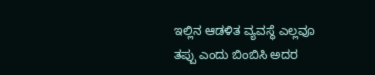ಇಲ್ಲಿನ ಆಡಳಿತ ವ್ಯವಸ್ಥೆ ಎಲ್ಲವೂ ತಪ್ಪು ಎಂದು ಬಿಂಬಿಸಿ ಅದರ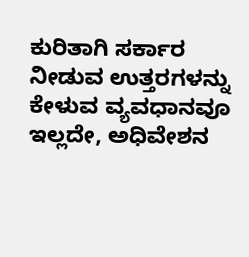ಕುರಿತಾಗಿ ಸರ್ಕಾರ ನೀಡುವ ಉತ್ತರಗಳನ್ನು ಕೇಳುವ ವ್ಯವಧಾನವೂ ಇಲ್ಲದೇ, ಅಧಿವೇಶನ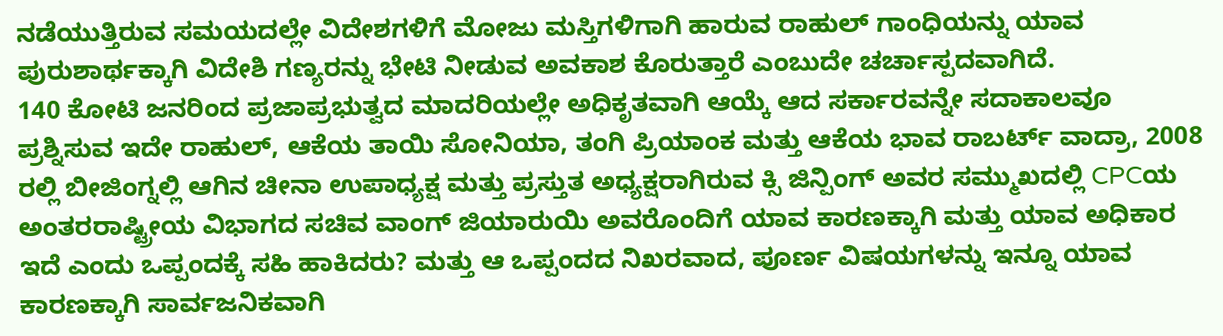ನಡೆಯುತ್ತಿರುವ ಸಮಯದಲ್ಲೇ ವಿದೇಶಗಳಿಗೆ ಮೋಜು ಮಸ್ತಿಗಳಿಗಾಗಿ ಹಾರುವ ರಾಹುಲ್ ಗಾಂಧಿಯನ್ನು ಯಾವ ಪುರುಶಾರ್ಥಕ್ಕಾಗಿ ವಿದೇಶಿ ಗಣ್ಯರನ್ನು ಭೇಟಿ ನೀಡುವ ಅವಕಾಶ ಕೊರುತ್ತಾರೆ ಎಂಬುದೇ ಚರ್ಚಾಸ್ಪದವಾಗಿದೆ.
140 ಕೋಟಿ ಜನರಿಂದ ಪ್ರಜಾಪ್ರಭುತ್ವದ ಮಾದರಿಯಲ್ಲೇ ಅಧಿಕೃತವಾಗಿ ಆಯ್ಕೆ ಆದ ಸರ್ಕಾರವನ್ನೇ ಸದಾಕಾಲವೂ ಪ್ರಶ್ನಿಸುವ ಇದೇ ರಾಹುಲ್, ಆಕೆಯ ತಾಯಿ ಸೋನಿಯಾ, ತಂಗಿ ಪ್ರಿಯಾಂಕ ಮತ್ತು ಆಕೆಯ ಭಾವ ರಾಬರ್ಟ್ ವಾದ್ರಾ, 2008 ರಲ್ಲಿ ಬೀಜಿಂಗ್ನಲ್ಲಿ ಆಗಿನ ಚೀನಾ ಉಪಾಧ್ಯಕ್ಷ ಮತ್ತು ಪ್ರಸ್ತುತ ಅಧ್ಯಕ್ಷರಾಗಿರುವ ಕ್ಸಿ ಜಿನ್ಪಿಂಗ್ ಅವರ ಸಮ್ಮುಖದಲ್ಲಿ CPCಯ ಅಂತರರಾಷ್ಟ್ರೀಯ ವಿಭಾಗದ ಸಚಿವ ವಾಂಗ್ ಜಿಯಾರುಯಿ ಅವರೊಂದಿಗೆ ಯಾವ ಕಾರಣಕ್ಕಾಗಿ ಮತ್ತು ಯಾವ ಅಧಿಕಾರ ಇದೆ ಎಂದು ಒಪ್ಪಂದಕ್ಕೆ ಸಹಿ ಹಾಕಿದರು? ಮತ್ತು ಆ ಒಪ್ಪಂದದ ನಿಖರವಾದ, ಪೂರ್ಣ ವಿಷಯಗಳನ್ನು ಇನ್ನೂ ಯಾವ ಕಾರಣಕ್ಕಾಗಿ ಸಾರ್ವಜನಿಕವಾಗಿ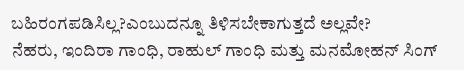ಬಹಿರಂಗಪಡಿಸಿಲ್ಲ?ಎಂಬುದನ್ನೂ ತಿಳಿಸಬೇಕಾಗುತ್ತದೆ ಅಲ್ಲವೇ?
ನೆಹರು, ಇಂದಿರಾ ಗಾಂಧಿ, ರಾಹುಲ್ ಗಾಂಧಿ ಮತ್ತು ಮನಮೋಹನ್ ಸಿಂಗ್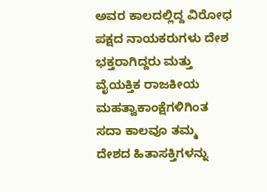ಅವರ ಕಾಲದಲ್ಲಿದ್ದ ವಿರೋಧ ಪಕ್ಷದ ನಾಯಕರುಗಳು ದೇಶ ಭಕ್ತರಾಗಿದ್ದರು ಮತ್ತು ವೈಯಕ್ತಿಕ ರಾಜಕೀಯ ಮಹತ್ವಾಕಾಂಕ್ಷೆಗಳಿಗಿಂತ ಸದಾ ಕಾಲವೂ ತಮ್ಮ ದೇಶದ ಹಿತಾಸಕ್ತಿಗಳನ್ನು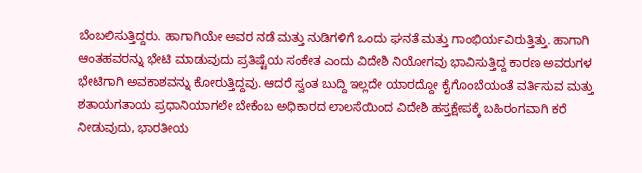ಬೆಂಬಲಿಸುತ್ತಿದ್ದರು. ಹಾಗಾಗಿಯೇ ಅವರ ನಡೆ ಮತ್ತು ನುಡಿಗಳಿಗೆ ಒಂದು ಘನತೆ ಮತ್ತು ಗಾಂಭಿರ್ಯವಿರುತ್ತಿತ್ತು. ಹಾಗಾಗಿ ಆಂತಹವರನ್ನು ಭೇಟಿ ಮಾಡುವುದು ಪ್ರತಿಷ್ಟೆಯ ಸಂಕೇತ ಎಂದು ವಿದೇಶಿ ನಿಯೋಗವು ಭಾವಿಸುತ್ತಿದ್ದ ಕಾರಣ ಅವರುಗಳ ಭೇಟಿಗಾಗಿ ಅವಕಾಶವನ್ನು ಕೋರುತ್ತಿದ್ದವು. ಆದರೆ ಸ್ವಂತ ಬುದ್ದಿ ಇಲ್ಲದೇ ಯಾರದ್ದೋ ಕೈಗೊಂಬೆಯಂತೆ ವರ್ತಿಸುವ ಮತ್ತು ಶತಾಯಗತಾಯ ಪ್ರಧಾನಿಯಾಗಲೇ ಬೇಕೆಂಬ ಅಧಿಕಾರದ ಲಾಲಸೆಯಿಂದ ವಿದೇಶಿ ಹಸ್ತಕ್ಷೇಪಕ್ಕೆ ಬಹಿರಂಗವಾಗಿ ಕರೆ ನೀಡುವುದು, ಭಾರತೀಯ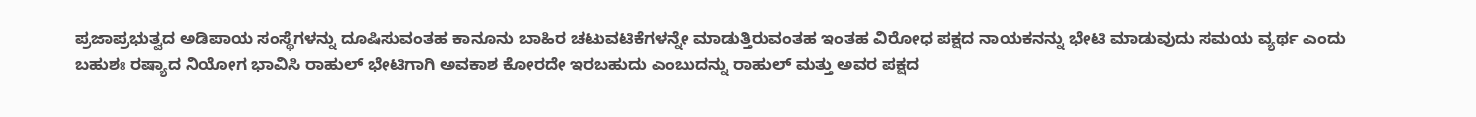ಪ್ರಜಾಪ್ರಭುತ್ವದ ಅಡಿಪಾಯ ಸಂಸ್ಥೆಗಳನ್ನು ದೂಷಿಸುವಂತಹ ಕಾನೂನು ಬಾಹಿರ ಚಟುವಟಿಕೆಗಳನ್ನೇ ಮಾಡುತ್ತಿರುವಂತಹ ಇಂತಹ ವಿರೋಧ ಪಕ್ಷದ ನಾಯಕನನ್ನು ಭೇಟಿ ಮಾಡುವುದು ಸಮಯ ವ್ಯರ್ಥ ಎಂದು ಬಹುಶಃ ರಷ್ಯಾದ ನಿಯೋಗ ಭಾವಿಸಿ ರಾಹುಲ್ ಭೇಟಿಗಾಗಿ ಅವಕಾಶ ಕೋರದೇ ಇರಬಹುದು ಎಂಬುದನ್ನು ರಾಹುಲ್ ಮತ್ತು ಅವರ ಪಕ್ಷದ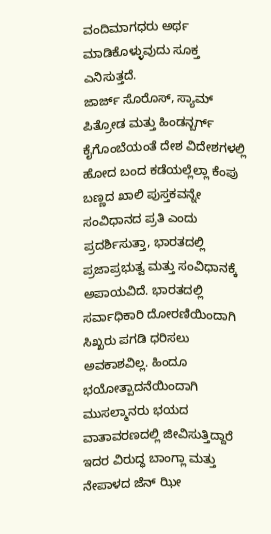ವಂದಿಮಾಗಧರು ಅರ್ಥ ಮಾಡಿಕೊಳ್ಳುವುದು ಸೂಕ್ತ ಎನಿಸುತ್ತದೆ.
ಜಾರ್ಜ್ ಸೊರೊಸ್, ಸ್ಯಾಮ್ ಪಿತ್ರೋಡ ಮತ್ತು ಹಿಂಡನ್ಬರ್ಗ್ ಕೈಗೊಂಬೆಯಂತೆ ದೇಶ ವಿದೇಶಗಳಲ್ಲಿ ಹೋದ ಬಂದ ಕಡೆಯಲ್ಲೆಲ್ಲಾ ಕೆಂಪು ಬಣ್ಣದ ಖಾಲಿ ಪುಸ್ತಕವನ್ನೇ ಸಂವಿಧಾನದ ಪ್ರತಿ ಎಂದು ಪ್ರದರ್ಶಿಸುತ್ತಾ, ಭಾರತದಲ್ಲಿ ಪ್ರಜಾಪ್ರಭುತ್ವ ಮತ್ತು ಸಂವಿಧಾನಕ್ಕೆ ಅಪಾಯವಿದೆ. ಭಾರತದಲ್ಲಿ ಸರ್ವಾಧಿಕಾರಿ ದೋರಣಿಯಿಂದಾಗಿ ಸಿಖ್ಖರು ಪಗಡಿ ಧರಿಸಲು ಅವಕಾಶವಿಲ್ಲ. ಹಿಂದೂ ಭಯೋತ್ಪಾದನೆಯಿಂದಾಗಿ ಮುಸಲ್ಮಾನರು ಭಯದ ವಾತಾವರಣದಲ್ಲಿ ಜೀವಿಸುತ್ತಿದ್ದಾರೆ ಇದರ ವಿರುದ್ಧ ಬಾಂಗ್ಲಾ ಮತ್ತು ನೇಪಾಳದ ಜೆನ್ ಝೀ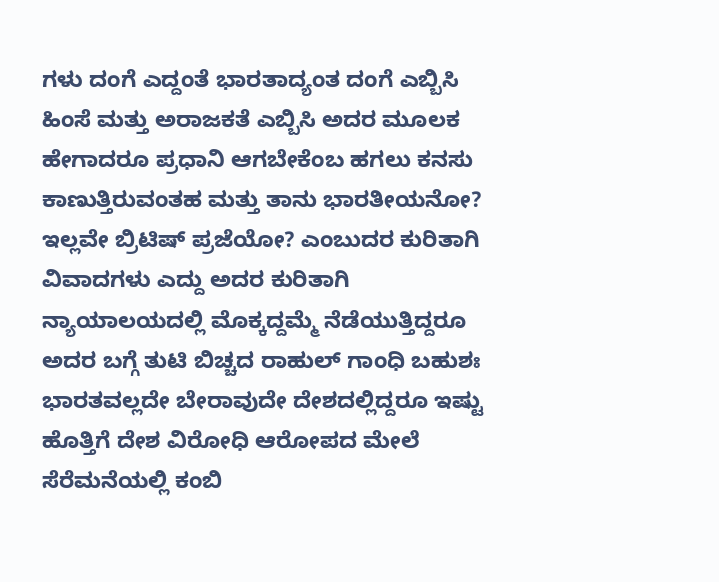ಗಳು ದಂಗೆ ಎದ್ದಂತೆ ಭಾರತಾದ್ಯಂತ ದಂಗೆ ಎಬ್ಬಿಸಿ ಹಿಂಸೆ ಮತ್ತು ಅರಾಜಕತೆ ಎಬ್ಬಿಸಿ ಅದರ ಮೂಲಕ ಹೇಗಾದರೂ ಪ್ರಧಾನಿ ಆಗಬೇಕೆಂಬ ಹಗಲು ಕನಸು ಕಾಣುತ್ತಿರುವಂತಹ ಮತ್ತು ತಾನು ಭಾರತೀಯನೋ? ಇಲ್ಲವೇ ಬ್ರಿಟಿಷ್ ಪ್ರಜೆಯೋ? ಎಂಬುದರ ಕುರಿತಾಗಿ ವಿವಾದಗಳು ಎದ್ದು ಅದರ ಕುರಿತಾಗಿ ನ್ಯಾಯಾಲಯದಲ್ಲಿ ಮೊಕ್ಕದ್ದಮ್ಮೆ ನೆಡೆಯುತ್ತಿದ್ದರೂ ಅದರ ಬಗ್ಗೆ ತುಟಿ ಬಿಚ್ಚದ ರಾಹುಲ್ ಗಾಂಧಿ ಬಹುಶಃ ಭಾರತವಲ್ಲದೇ ಬೇರಾವುದೇ ದೇಶದಲ್ಲಿದ್ದರೂ ಇಷ್ಟು ಹೊತ್ತಿಗೆ ದೇಶ ವಿರೋಧಿ ಆರೋಪದ ಮೇಲೆ ಸೆರೆಮನೆಯಲ್ಲಿ ಕಂಬಿ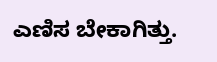ಎಣಿಸ ಬೇಕಾಗಿತ್ತು.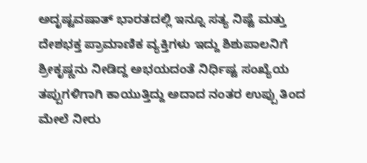ಅದೃಷ್ಟವಷಾತ್ ಭಾರತದಲ್ಲಿ ಇನ್ನೂ ಸತ್ಯ ನಿಷ್ಟೆ ಮತ್ತು ದೇಶಭಕ್ತ ಪ್ರಾಮಾಣಿಕ ವ್ಯಕ್ತಿಗಳು ಇದ್ದು ಶಿಶುಪಾಲನಿಗೆ ಶ್ರೀಕೃಷ್ಣನು ನೀಡಿದ್ದ ಅಭಯದಂತೆ ನಿರ್ಧಿಷ್ಟ ಸಂಖ್ಯೆಯ ತಪ್ಪುಗಳಿಗಾಗಿ ಕಾಯುತ್ತಿದ್ದು ಅದಾದ ನಂತರ ಉಪ್ಪು ತಿಂದ ಮೇಲೆ ನೀರು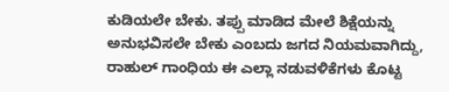ಕುಡಿಯಲೇ ಬೇಕು. ತಪ್ಪು ಮಾಡಿದ ಮೇಲೆ ಶಿಕ್ಷೆಯನ್ನು ಅನುಭವಿಸಲೇ ಬೇಕು ಎಂಬದು ಜಗದ ನಿಯಮವಾಗಿದ್ದು, ರಾಹುಲ್ ಗಾಂಧಿಯ ಈ ಎಲ್ಲಾ ನಡುವಳಿಕೆಗಳು ಕೊಟ್ಟ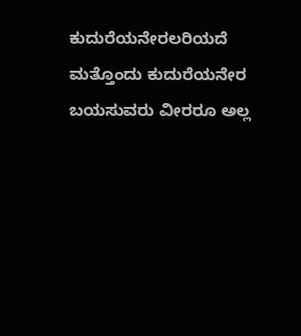ಕುದುರೆಯನೇರಲರಿಯದೆ ಮತ್ತೊಂದು ಕುದುರೆಯನೇರ ಬಯಸುವರು ವೀರರೂ ಅಲ್ಲ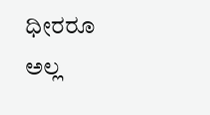ಧೀರರೂ ಅಲ್ಲ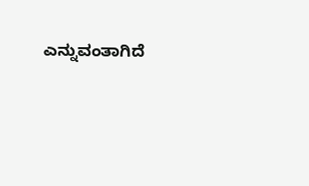ಎನ್ನುವಂತಾಗಿದೆ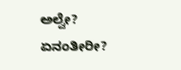ಅಲ್ವೇ?
ಏನಂತೀರೀ?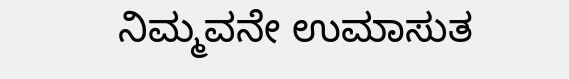ನಿಮ್ಮವನೇ ಉಮಾಸುತ